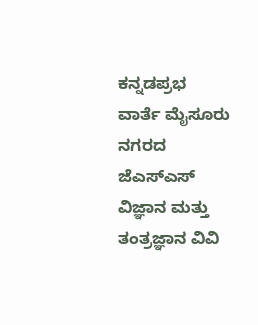ಕನ್ನಡಪ್ರಭ ವಾರ್ತೆ ಮೈಸೂರು
ನಗರದ ಜೆಎಸ್ಎಸ್ ವಿಜ್ಞಾನ ಮತ್ತು ತಂತ್ರಜ್ಞಾನ ವಿವಿ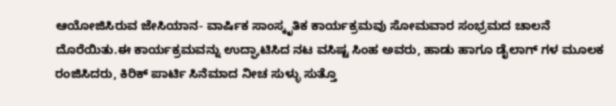ಆಯೋಜಿಸಿರುವ ಜೇಸಿಯಾನ- ವಾರ್ಷಿಕ ಸಾಂಸ್ಕೃತಿಕ ಕಾರ್ಯಕ್ರಮವು ಸೋಮವಾರ ಸಂಭ್ರಮದ ಚಾಲನೆ ದೊರೆಯಿತು.ಈ ಕಾರ್ಯಕ್ರಮವನ್ನು ಉದ್ಘಾಟಿಸಿದ ನಟ ವಸಿಷ್ಟ ಸಿಂಹ ಅವರು, ಹಾಡು ಹಾಗೂ ಡೈಲಾಗ್ ಗಳ ಮೂಲಕ ರಂಜಿಸಿದರು, ಕಿರಿಕ್ ಪಾರ್ಟಿ ಸಿನೆಮಾದ ನೀಚ ಸುಳ್ಳು ಸುತ್ತೊ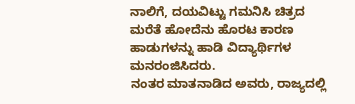ನಾಲಿಗೆ, ದಯವಿಟ್ಟು ಗಮನಿಸಿ ಚಿತ್ರದ ಮರೆತೆ ಹೋದೆನು ಹೊರಟ ಕಾರಣ ಹಾಡುಗಳನ್ನು ಹಾಡಿ ವಿದ್ಯಾರ್ಥಿಗಳ ಮನರಂಜಿಸಿದರು.
ನಂತರ ಮಾತನಾಡಿದ ಅವರು, ರಾಜ್ಯದಲ್ಲಿ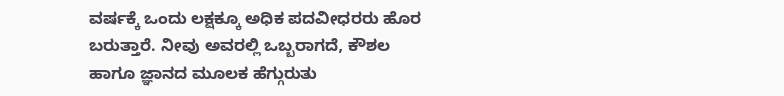ವರ್ಷಕ್ಕೆ ಒಂದು ಲಕ್ಷಕ್ಕೂ ಅಧಿಕ ಪದವೀಧರರು ಹೊರ ಬರುತ್ತಾರೆ. ನೀವು ಅವರಲ್ಲಿ ಒಬ್ಬರಾಗದೆ, ಕೌಶಲ ಹಾಗೂ ಜ್ಞಾನದ ಮೂಲಕ ಹೆಗ್ಗುರುತು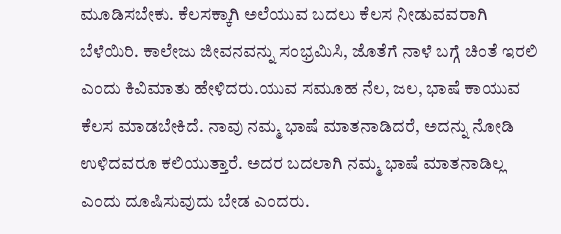ಮೂಡಿಸಬೇಕು. ಕೆಲಸಕ್ಕಾಗಿ ಅಲೆಯುವ ಬದಲು ಕೆಲಸ ನೀಡುವವರಾಗಿ ಬೆಳೆಯಿರಿ. ಕಾಲೇಜು ಜೀವನವನ್ನು ಸಂಭ್ರಮಿಸಿ, ಜೊತೆಗೆ ನಾಳೆ ಬಗ್ಗೆ ಚಿಂತೆ ಇರಲಿ ಎಂದು ಕಿವಿಮಾತು ಹೇಳಿದರು.ಯುವ ಸಮೂಹ ನೆಲ, ಜಲ, ಭಾಷೆ ಕಾಯುವ ಕೆಲಸ ಮಾಡಬೇಕಿದೆ. ನಾವು ನಮ್ಮ ಭಾಷೆ ಮಾತನಾಡಿದರೆ, ಅದನ್ನು ನೋಡಿ ಉಳಿದವರೂ ಕಲಿಯುತ್ತಾರೆ. ಅದರ ಬದಲಾಗಿ ನಮ್ಮ ಭಾಷೆ ಮಾತನಾಡಿಲ್ಲ ಎಂದು ದೂಷಿಸುವುದು ಬೇಡ ಎಂದರು.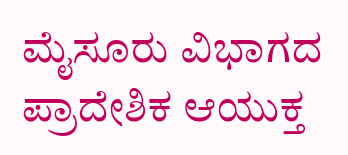ಮೈಸೂರು ವಿಭಾಗದ ಪ್ರಾದೇಶಿಕ ಆಯುಕ್ತ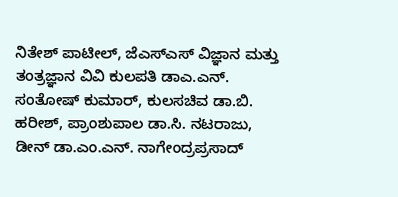ನಿತೇಶ್ ಪಾಟೀಲ್, ಜೆಎಸ್ಎಸ್ ವಿಜ್ಞಾನ ಮತ್ತು ತಂತ್ರಜ್ಞಾನ ವಿವಿ ಕುಲಪತಿ ಡಾಎ.ಎನ್. ಸಂತೋಷ್ ಕುಮಾರ್, ಕುಲಸಚಿವ ಡಾ.ಬಿ. ಹರೀಶ್, ಪ್ರಾಂಶುಪಾಲ ಡಾ.ಸಿ. ನಟರಾಜು, ಡೀನ್ ಡಾ.ಎಂ.ಎನ್. ನಾಗೇಂದ್ರಪ್ರಸಾದ್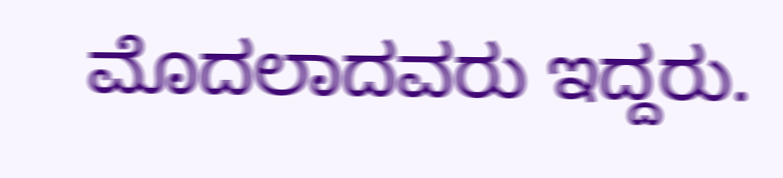ಮೊದಲಾದವರು ಇದ್ದರು.